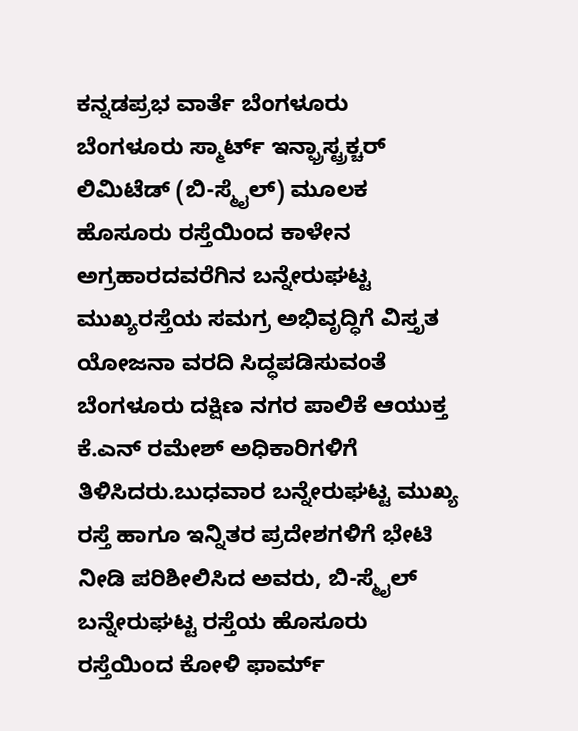ಕನ್ನಡಪ್ರಭ ವಾರ್ತೆ ಬೆಂಗಳೂರು
ಬೆಂಗಳೂರು ಸ್ಮಾರ್ಟ್ ಇನ್ಫ್ರಾಸ್ಟ್ರಕ್ಚರ್ ಲಿಮಿಟೆಡ್ (ಬಿ-ಸ್ಮೈಲ್) ಮೂಲಕ ಹೊಸೂರು ರಸ್ತೆಯಿಂದ ಕಾಳೇನ ಅಗ್ರಹಾರದವರೆಗಿನ ಬನ್ನೇರುಘಟ್ಟ ಮುಖ್ಯರಸ್ತೆಯ ಸಮಗ್ರ ಅಭಿವೃದ್ಧಿಗೆ ವಿಸ್ತೃತ ಯೋಜನಾ ವರದಿ ಸಿದ್ಧಪಡಿಸುವಂತೆ ಬೆಂಗಳೂರು ದಕ್ಷಿಣ ನಗರ ಪಾಲಿಕೆ ಆಯುಕ್ತ ಕೆ.ಎನ್ ರಮೇಶ್ ಅಧಿಕಾರಿಗಳಿಗೆ ತಿಳಿಸಿದರು.ಬುಧವಾರ ಬನ್ನೇರುಘಟ್ಟ ಮುಖ್ಯ ರಸ್ತೆ ಹಾಗೂ ಇನ್ನಿತರ ಪ್ರದೇಶಗಳಿಗೆ ಭೇಟಿ ನೀಡಿ ಪರಿಶೀಲಿಸಿದ ಅವರು, ಬಿ-ಸ್ಮೈಲ್ ಬನ್ನೇರುಘಟ್ಟ ರಸ್ತೆಯ ಹೊಸೂರು ರಸ್ತೆಯಿಂದ ಕೋಳಿ ಫಾರ್ಮ್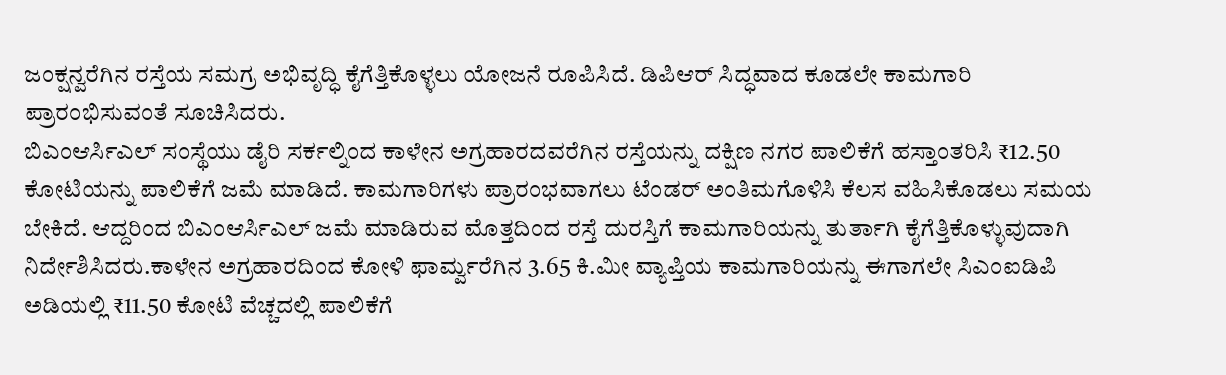ಜಂಕ್ಷನ್ವರೆಗಿನ ರಸ್ತೆಯ ಸಮಗ್ರ ಅಭಿವೃದ್ಧಿ ಕೈಗೆತ್ತಿಕೊಳ್ಳಲು ಯೋಜನೆ ರೂಪಿಸಿದೆ. ಡಿಪಿಆರ್ ಸಿದ್ಧವಾದ ಕೂಡಲೇ ಕಾಮಗಾರಿ ಪ್ರಾರಂಭಿಸುವಂತೆ ಸೂಚಿಸಿದರು.
ಬಿಎಂಆರ್ಸಿಎಲ್ ಸಂಸ್ಥೆಯು ಡೈರಿ ಸರ್ಕಲ್ನಿಂದ ಕಾಳೇನ ಅಗ್ರಹಾರದವರೆಗಿನ ರಸ್ತೆಯನ್ನು ದಕ್ಷಿಣ ನಗರ ಪಾಲಿಕೆಗೆ ಹಸ್ತಾಂತರಿಸಿ ₹12.50 ಕೋಟಿಯನ್ನು ಪಾಲಿಕೆಗೆ ಜಮೆ ಮಾಡಿದೆ. ಕಾಮಗಾರಿಗಳು ಪ್ರಾರಂಭವಾಗಲು ಟೆಂಡರ್ ಅಂತಿಮಗೊಳಿಸಿ ಕೆಲಸ ವಹಿಸಿಕೊಡಲು ಸಮಯ ಬೇಕಿದೆ. ಆದ್ದರಿಂದ ಬಿಎಂಆರ್ಸಿಎಲ್ ಜಮೆ ಮಾಡಿರುವ ಮೊತ್ತದಿಂದ ರಸ್ತೆ ದುರಸ್ತಿಗೆ ಕಾಮಗಾರಿಯನ್ನು ತುರ್ತಾಗಿ ಕೈಗೆತ್ತಿಕೊಳ್ಳುವುದಾಗಿ ನಿರ್ದೇಶಿಸಿದರು.ಕಾಳೇನ ಅಗ್ರಹಾರದಿಂದ ಕೋಳಿ ಫಾರ್ಮ್ವರೆಗಿನ 3.65 ಕಿ.ಮೀ ವ್ಯಾಪ್ತಿಯ ಕಾಮಗಾರಿಯನ್ನು ಈಗಾಗಲೇ ಸಿಎಂಐಡಿಪಿ ಅಡಿಯಲ್ಲಿ ₹11.50 ಕೋಟಿ ವೆಚ್ಚದಲ್ಲಿ ಪಾಲಿಕೆಗೆ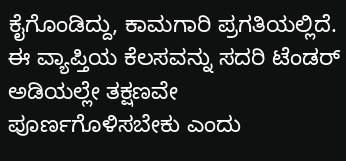ಕೈಗೊಂಡಿದ್ದು, ಕಾಮಗಾರಿ ಪ್ರಗತಿಯಲ್ಲಿದೆ. ಈ ವ್ಯಾಪ್ತಿಯ ಕೆಲಸವನ್ನು ಸದರಿ ಟೆಂಡರ್ ಅಡಿಯಲ್ಲೇ ತಕ್ಷಣವೇ ಪೂರ್ಣಗೊಳಿಸಬೇಕು ಎಂದು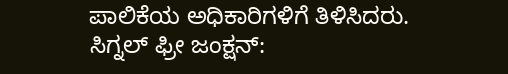ಪಾಲಿಕೆಯ ಅಧಿಕಾರಿಗಳಿಗೆ ತಿಳಿಸಿದರು.
ಸಿಗ್ನಲ್ ಫ್ರೀ ಜಂಕ್ಷನ್: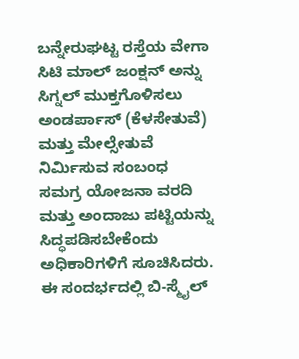ಬನ್ನೇರುಘಟ್ಟ ರಸ್ತೆಯ ವೇಗಾ ಸಿಟಿ ಮಾಲ್ ಜಂಕ್ಷನ್ ಅನ್ನು ಸಿಗ್ನಲ್ ಮುಕ್ತಗೊಳಿಸಲು ಅಂಡರ್ಪಾಸ್ (ಕೆಳಸೇತುವೆ) ಮತ್ತು ಮೇಲ್ಸೇತುವೆ ನಿರ್ಮಿಸುವ ಸಂಬಂಧ ಸಮಗ್ರ ಯೋಜನಾ ವರದಿ ಮತ್ತು ಅಂದಾಜು ಪಟ್ಟಿಯನ್ನು ಸಿದ್ಧಪಡಿಸಬೇಕೆಂದು ಅಧಿಕಾರಿಗಳಿಗೆ ಸೂಚಿಸಿದರು. ಈ ಸಂದರ್ಭದಲ್ಲಿ ಬಿ-ಸ್ಮೈಲ್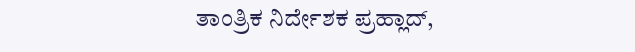ತಾಂತ್ರಿಕ ನಿರ್ದೇಶಕ ಪ್ರಹ್ಲಾದ್,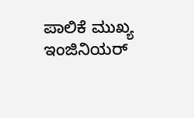ಪಾಲಿಕೆ ಮುಖ್ಯ ಇಂಜಿನಿಯರ್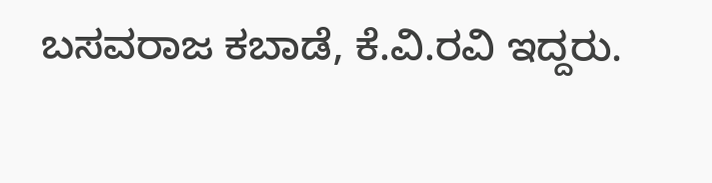ಬಸವರಾಜ ಕಬಾಡೆ, ಕೆ.ವಿ.ರವಿ ಇದ್ದರು.